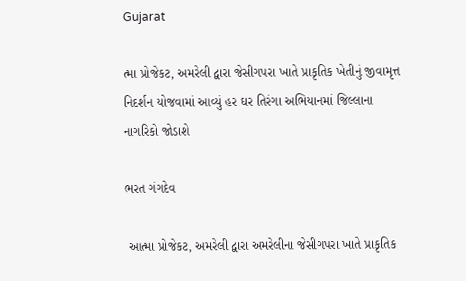Gujarat

ત્મા પ્રોજેકટ, અમરેલી દ્વારા જેસી‌ગપરા ખાતે પ્રાકૃતિક ખેતીનું જીવામૃત્ત નિદર્શન યોજવામાં આવ્યું હર ઘર તિરંગા અભિયાનમાં જિલ્લાના નાગરિકો જોડાશે

ભરત ગંગદેવ

 આત્મા પ્રોજેકટ, અમરેલી દ્વારા અમરેલીના જેસી‌ગપરા ખાતે પ્રાકૃતિક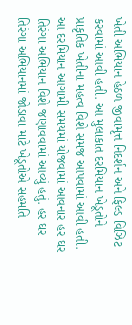ખેતી અભિયાન હેઠળ જીવામૃત્ત નિદર્શન અને ફિલ્ડ વિઝિટ કરવામાં આવી હતી. આ મુલાકાત દરમિયાન ખેડૂતોને પ્રાકૃતિક ખેતીના મહત્વ વિશે સમજ આપવામાં આવી હતી.  આ દરમિયાન આગામી સમયમાં યોજવામાં આવનાર હર ઘર તિરંગા અભિયાન વિશે જણાવવામાં આવ્યું હતું. હર ઘર તિરંગા અભિયાનમાં જોડાવા માટે ખેડૂતોએ સહમતિ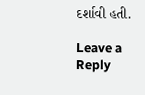દર્શાવી હતી.

Leave a Reply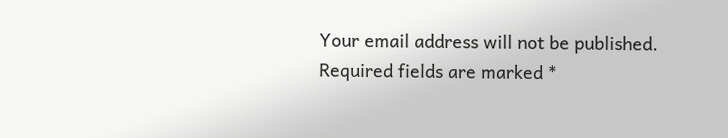Your email address will not be published. Required fields are marked *